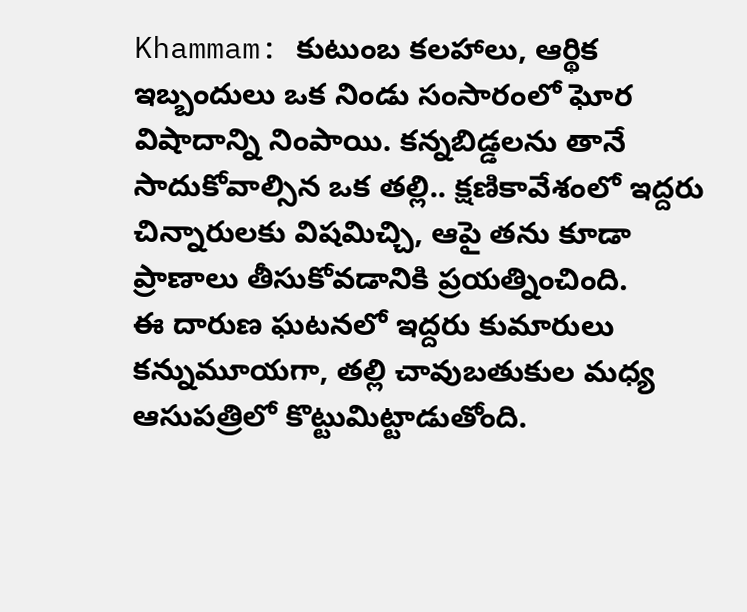Khammam: కుటుంబ కలహాలు, ఆర్థిక ఇబ్బందులు ఒక నిండు సంసారంలో ఘోర విషాదాన్ని నింపాయి. కన్నబిడ్డలను తానే సాదుకోవాల్సిన ఒక తల్లి.. క్షణికావేశంలో ఇద్దరు చిన్నారులకు విషమిచ్చి, ఆపై తను కూడా ప్రాణాలు తీసుకోవడానికి ప్రయత్నించింది.
ఈ దారుణ ఘటనలో ఇద్దరు కుమారులు కన్నుమూయగా, తల్లి చావుబతుకుల మధ్య ఆసుపత్రిలో కొట్టుమిట్టాడుతోంది.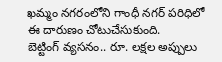ఖమ్మం నగరంలోని గాంధీ నగర్ పరిధిలో ఈ దారుణం చోటుచేసుకుంది.
బెట్టింగ్ వ్యసనం.. రూ. లక్షల అప్పులు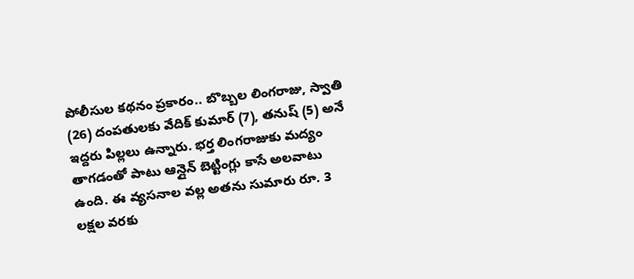పోలీసుల కథనం ప్రకారం.. బొబ్బల లింగరాజు, స్వాతి (26) దంపతులకు వేదిక్ కుమార్ (7), తనుష్ (5) అనే ఇద్దరు పిల్లలు ఉన్నారు. భర్త లింగరాజుకు మద్యం తాగడంతో పాటు ఆన్లైన్ బెట్టింగ్లు కాసే అలవాటు ఉంది. ఈ వ్యసనాల వల్ల అతను సుమారు రూ. 3 లక్షల వరకు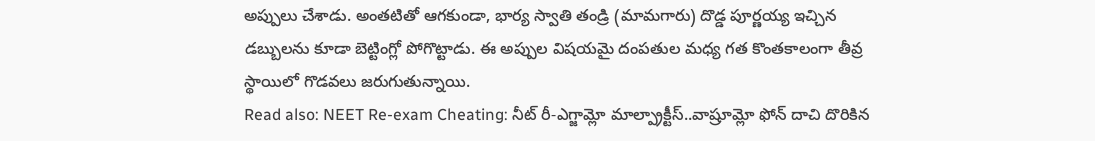అప్పులు చేశాడు. అంతటితో ఆగకుండా, భార్య స్వాతి తండ్రి (మామగారు) దొడ్డ పూర్ణయ్య ఇచ్చిన డబ్బులను కూడా బెట్టింగ్లో పోగొట్టాడు. ఈ అప్పుల విషయమై దంపతుల మధ్య గత కొంతకాలంగా తీవ్ర స్థాయిలో గొడవలు జరుగుతున్నాయి.
Read also: NEET Re-exam Cheating: నీట్ రీ-ఎగ్జామ్లో మాల్ప్రాక్టీస్..వాష్రూమ్లో ఫోన్ దాచి దొరికిన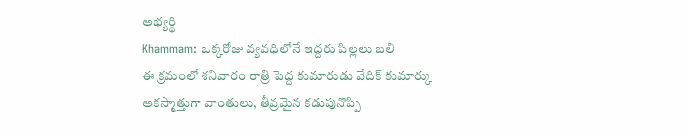అభ్యర్థి
Khammam: ఒక్కరోజు వ్యవధిలోనే ఇద్దరు పిల్లలు బలి
ఈ క్రమంలో శనివారం రాత్రి పెద్ద కుమారుడు వేదిక్ కుమార్కు అకస్మాత్తుగా వాంతులు, తీవ్రమైన కడుపునొప్పి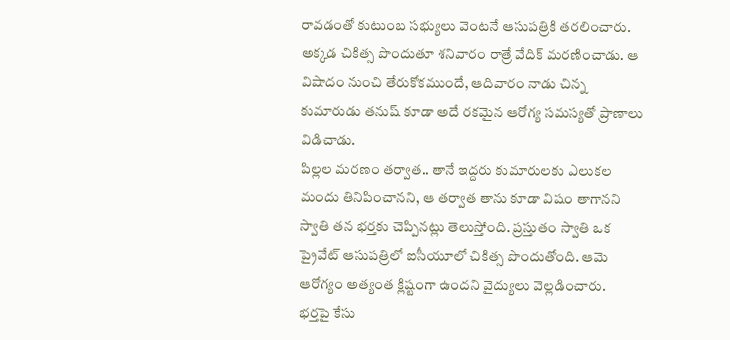రావడంతో కుటుంబ సభ్యులు వెంటనే ఆసుపత్రికి తరలించారు. అక్కడ చికిత్స పొందుతూ శనివారం రాత్రే వేదిక్ మరణించాడు. ఆ విషాదం నుంచి తేరుకోకముందే, ఆదివారం నాడు చిన్న కుమారుడు తనుష్ కూడా అదే రకమైన ఆరోగ్య సమస్యతో ప్రాణాలు విడిచాడు.
పిల్లల మరణం తర్వాత.. తానే ఇద్దరు కుమారులకు ఎలుకల మందు తినిపించానని, ఆ తర్వాత తాను కూడా విషం తాగానని స్వాతి తన భర్తకు చెప్పినట్లు తెలుస్తోంది. ప్రస్తుతం స్వాతి ఒక ప్రైవేట్ ఆసుపత్రిలో ఐసీయూలో చికిత్స పొందుతోంది. ఆమె ఆరోగ్యం అత్యంత క్లిష్టంగా ఉందని వైద్యులు వెల్లడించారు.
భర్తపై కేసు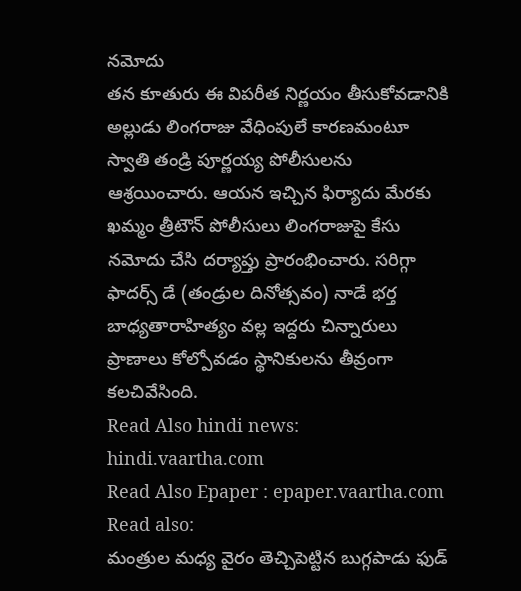నమోదు
తన కూతురు ఈ విపరీత నిర్ణయం తీసుకోవడానికి అల్లుడు లింగరాజు వేధింపులే కారణమంటూ స్వాతి తండ్రి పూర్ణయ్య పోలీసులను ఆశ్రయించారు. ఆయన ఇచ్చిన ఫిర్యాదు మేరకు ఖమ్మం త్రీటౌన్ పోలీసులు లింగరాజుపై కేసు నమోదు చేసి దర్యాప్తు ప్రారంభించారు. సరిగ్గా ఫాదర్స్ డే (తండ్రుల దినోత్సవం) నాడే భర్త బాధ్యతారాహిత్యం వల్ల ఇద్దరు చిన్నారులు ప్రాణాలు కోల్పోవడం స్థానికులను తీవ్రంగా కలచివేసింది.
Read Also hindi news: hindi.vaartha.com
Read Also Epaper : epaper.vaartha.com
Read also:
మంత్రుల మధ్య వైరం తెచ్చిపెట్టిన బుగ్గపాడు ఫుడ్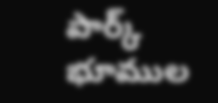పార్క్ భూముల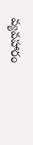వ్యవహారం